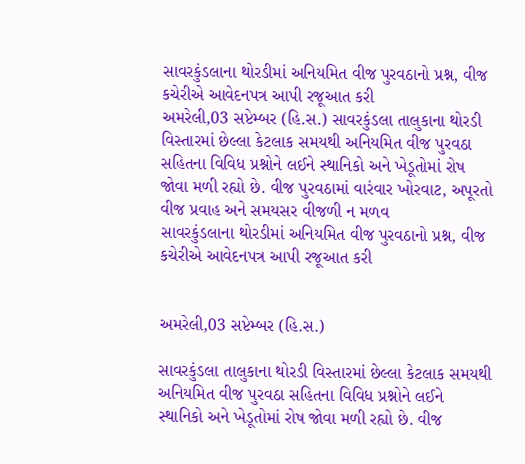સાવરકુંડલાના થોરડીમાં અનિયમિત વીજ પુરવઠાનો પ્રશ્ન, વીજ કચેરીએ આવેદનપત્ર આપી રજૂઆત કરી
અમરેલી,03 સપ્ટેમ્બર (હિ.સ.) સાવરકુંડલા તાલુકાના થોરડી વિસ્તારમાં છેલ્લા કેટલાક સમયથી અનિયમિત વીજ પુરવઠા સહિતના વિવિધ પ્રશ્નોને લઈને સ્થાનિકો અને ખેડૂતોમાં રોષ જોવા મળી રહ્યો છે. વીજ પુરવઠામાં વારંવાર ખોરવાટ, અપૂરતો વીજ પ્રવાહ અને સમયસર વીજળી ન મળવ
સાવરકુંડલાના થોરડીમાં અનિયમિત વીજ પુરવઠાનો પ્રશ્ન, વીજ કચેરીએ આવેદનપત્ર આપી રજૂઆત કરી


અમરેલી,03 સપ્ટેમ્બર (હિ.સ.)

સાવરકુંડલા તાલુકાના થોરડી વિસ્તારમાં છેલ્લા કેટલાક સમયથી અનિયમિત વીજ પુરવઠા સહિતના વિવિધ પ્રશ્નોને લઈને સ્થાનિકો અને ખેડૂતોમાં રોષ જોવા મળી રહ્યો છે. વીજ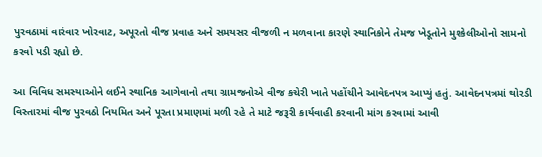પુરવઠામાં વારંવાર ખોરવાટ, અપૂરતો વીજ પ્રવાહ અને સમયસર વીજળી ન મળવાના કારણે સ્થાનિકોને તેમજ ખેડૂતોને મુશ્કેલીઓનો સામનો કરવો પડી રહ્યો છે.

આ વિવિધ સમસ્યાઓને લઈને સ્થાનિક આગેવાનો તથા ગ્રામજનોએ વીજ કચેરી ખાતે પહોંચીને આવેદનપત્ર આપ્યું હતું. આવેદનપત્રમાં થોરડી વિસ્તારમાં વીજ પુરવઠો નિયમિત અને પૂરતા પ્રમાણમાં મળી રહે તે માટે જરૂરી કાર્યવાહી કરવાની માંગ કરવામાં આવી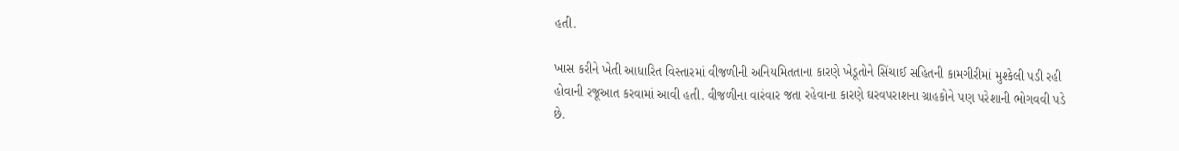હતી.

ખાસ કરીને ખેતી આધારિત વિસ્તારમાં વીજળીની અનિયમિતતાના કારણે ખેડૂતોને સિંચાઈ સહિતની કામગીરીમાં મુશ્કેલી પડી રહી હોવાની રજૂઆત કરવામાં આવી હતી. વીજળીના વારંવાર જતા રહેવાના કારણે ઘરવપરાશના ગ્રાહકોને પણ પરેશાની ભોગવવી પડે છે.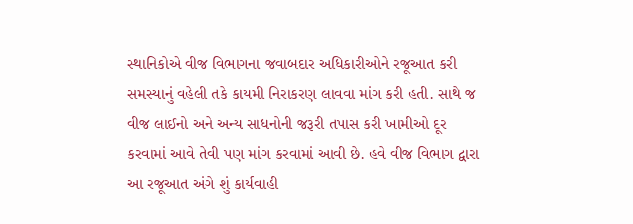સ્થાનિકોએ વીજ વિભાગના જવાબદાર અધિકારીઓને રજૂઆત કરી સમસ્યાનું વહેલી તકે કાયમી નિરાકરણ લાવવા માંગ કરી હતી. સાથે જ વીજ લાઈનો અને અન્ય સાધનોની જરૂરી તપાસ કરી ખામીઓ દૂર કરવામાં આવે તેવી પણ માંગ કરવામાં આવી છે. હવે વીજ વિભાગ દ્વારા આ રજૂઆત અંગે શું કાર્યવાહી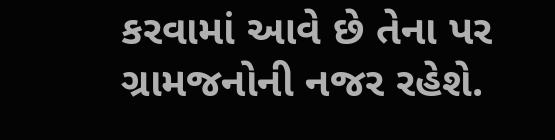કરવામાં આવે છે તેના પર ગ્રામજનોની નજર રહેશે.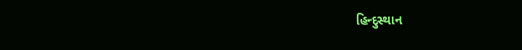હિન્દુસ્થાન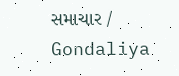સમાચાર / Gondaliya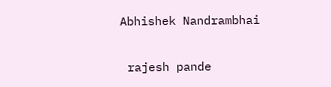Abhishek Nandrambhai


 rajesh pande